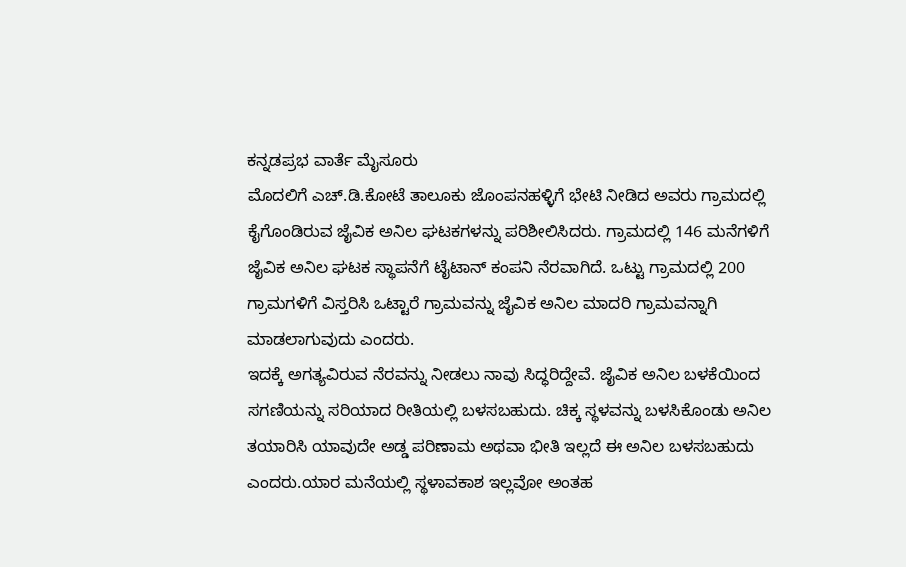ಕನ್ನಡಪ್ರಭ ವಾರ್ತೆ ಮೈಸೂರು
ಮೊದಲಿಗೆ ಎಚ್.ಡಿ.ಕೋಟೆ ತಾಲೂಕು ಜೊಂಪನಹಳ್ಳಿಗೆ ಭೇಟಿ ನೀಡಿದ ಅವರು ಗ್ರಾಮದಲ್ಲಿ ಕೈಗೊಂಡಿರುವ ಜೈವಿಕ ಅನಿಲ ಘಟಕಗಳನ್ನು ಪರಿಶೀಲಿಸಿದರು. ಗ್ರಾಮದಲ್ಲಿ 146 ಮನೆಗಳಿಗೆ ಜೈವಿಕ ಅನಿಲ ಘಟಕ ಸ್ಥಾಪನೆಗೆ ಟೈಟಾನ್ ಕಂಪನಿ ನೆರವಾಗಿದೆ. ಒಟ್ಟು ಗ್ರಾಮದಲ್ಲಿ 200 ಗ್ರಾಮಗಳಿಗೆ ವಿಸ್ತರಿಸಿ ಒಟ್ಟಾರೆ ಗ್ರಾಮವನ್ನು ಜೈವಿಕ ಅನಿಲ ಮಾದರಿ ಗ್ರಾಮವನ್ನಾಗಿ ಮಾಡಲಾಗುವುದು ಎಂದರು.
ಇದಕ್ಕೆ ಅಗತ್ಯವಿರುವ ನೆರವನ್ನು ನೀಡಲು ನಾವು ಸಿದ್ಧರಿದ್ದೇವೆ. ಜೈವಿಕ ಅನಿಲ ಬಳಕೆಯಿಂದ ಸಗಣಿಯನ್ನು ಸರಿಯಾದ ರೀತಿಯಲ್ಲಿ ಬಳಸಬಹುದು. ಚಿಕ್ಕ ಸ್ಥಳವನ್ನು ಬಳಸಿಕೊಂಡು ಅನಿಲ ತಯಾರಿಸಿ ಯಾವುದೇ ಅಡ್ಡ ಪರಿಣಾಮ ಅಥವಾ ಭೀತಿ ಇಲ್ಲದೆ ಈ ಅನಿಲ ಬಳಸಬಹುದು ಎಂದರು.ಯಾರ ಮನೆಯಲ್ಲಿ ಸ್ಥಳಾವಕಾಶ ಇಲ್ಲವೋ ಅಂತಹ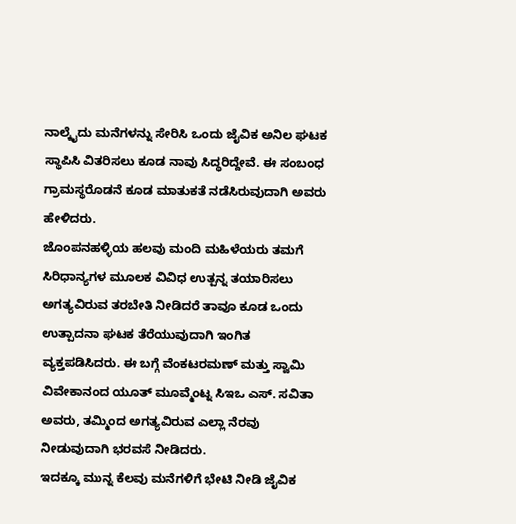ನಾಲ್ಕೈದು ಮನೆಗಳನ್ನು ಸೇರಿಸಿ ಒಂದು ಜೈವಿಕ ಅನಿಲ ಘಟಕ ಸ್ಥಾಪಿಸಿ ವಿತರಿಸಲು ಕೂಡ ನಾವು ಸಿದ್ಧರಿದ್ದೇವೆ. ಈ ಸಂಬಂಧ ಗ್ರಾಮಸ್ಥರೊಡನೆ ಕೂಡ ಮಾತುಕತೆ ನಡೆಸಿರುವುದಾಗಿ ಅವರು ಹೇಳಿದರು.
ಜೊಂಪನಹಳ್ಳಿಯ ಹಲವು ಮಂದಿ ಮಹಿಳೆಯರು ತಮಗೆ ಸಿರಿಧಾನ್ಯಗಳ ಮೂಲಕ ವಿವಿಧ ಉತ್ಪನ್ನ ತಯಾರಿಸಲು ಅಗತ್ಯವಿರುವ ತರಬೇತಿ ನೀಡಿದರೆ ತಾವೂ ಕೂಡ ಒಂದು ಉತ್ಪಾದನಾ ಘಟಕ ತೆರೆಯುವುದಾಗಿ ಇಂಗಿತ ವ್ಯಕ್ತಪಡಿಸಿದರು. ಈ ಬಗ್ಗೆ ವೆಂಕಟರಮಣ್ ಮತ್ತು ಸ್ವಾಮಿ ವಿವೇಕಾನಂದ ಯೂತ್ ಮೂವ್ಮೆಂಟ್ನ ಸಿಇಒ ಎಸ್. ಸವಿತಾ ಅವರು, ತಮ್ಮಿಂದ ಅಗತ್ಯವಿರುವ ಎಲ್ಲಾ ನೆರವು ನೀಡುವುದಾಗಿ ಭರವಸೆ ನೀಡಿದರು.
ಇದಕ್ಕೂ ಮುನ್ನ ಕೆಲವು ಮನೆಗಳಿಗೆ ಭೇಟಿ ನೀಡಿ ಜೈವಿಕ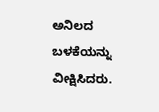ಅನಿಲದ ಬಳಕೆಯನ್ನು ವೀಕ್ಷಿಸಿದರು.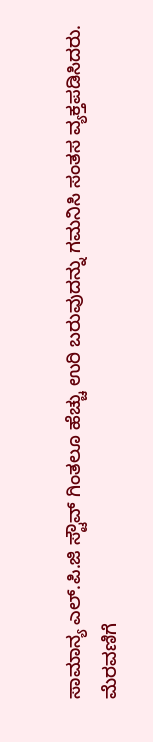ಸಾಮಾನ್ಯ ಎಲ್.ಪಿ.ಜಿ ಸ್ಟೌವ್ ಗಿಂತಲೂ ಹೆಚ್ಚು ಉರಿ ಬರುವುದನ್ನು ಗಮನಿಸಿ ಸಂತಸ ವ್ಯಕ್ತಪಡಿಸಿದರು.
ಮೆರವಣಿಗೆ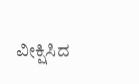ವೀಕ್ಷಿಸಿದ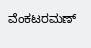ವೆಂಕಟರಮಣ್